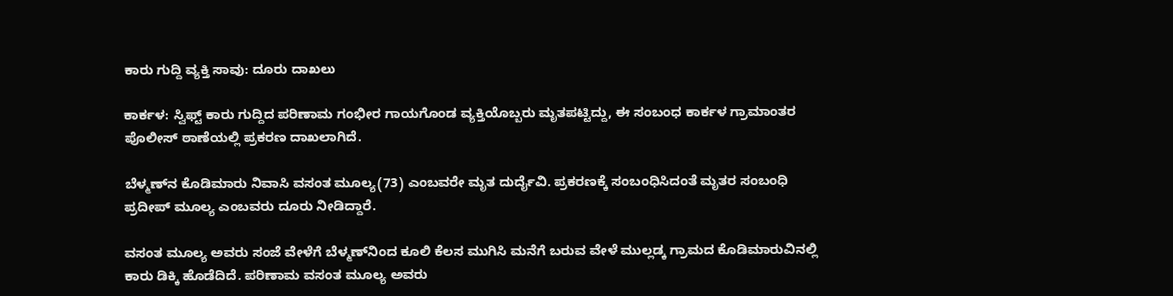ಕಾರು ಗುದ್ದಿ ವ್ಯಕ್ತಿ ಸಾವು: ದೂರು ದಾಖಲು

ಕಾರ್ಕಳ: ಸ್ವಿಫ್ಟ್ ಕಾರು ಗುದ್ದಿದ ಪರಿಣಾಮ ಗಂಭೀರ ಗಾಯಗೊಂಡ ವ್ಯಕ್ತಿಯೊಬ್ಬರು ಮೃತಪಟ್ಟಿದ್ದು, ಈ ಸಂಬಂಧ ಕಾರ್ಕಳ ಗ್ರಾಮಾಂತರ ಪೊಲೀಸ್ ಠಾಣೆಯಲ್ಲಿ ಪ್ರಕರಣ ದಾಖಲಾಗಿದೆ.

ಬೆಳ್ಮಣ್‌ನ ಕೊಡಿಮಾರು ನಿವಾಸಿ ವಸಂತ ಮೂಲ್ಯ(73) ಎಂಬವರೇ ‌ಮೃತ ದುರ್ದೈವಿ. ಪ್ರಕರಣಕ್ಕೆ ಸಂಬಂಧಿಸಿದಂತೆ ಮೃತರ ಸಂಬಂಧಿ ಪ್ರದೀಪ್ ಮೂಲ್ಯ ಎಂಬವರು ದೂರು ನೀಡಿದ್ದಾರೆ.

ವಸಂತ ಮೂಲ್ಯ ಅವರು ಸಂಜೆ ವೇಳೆಗೆ ಬೆಳ್ಮಣ್‌ನಿಂದ ಕೂಲಿ ಕೆಲಸ ಮುಗಿಸಿ ಮನೆಗೆ ಬರುವ ವೇಳೆ ಮುಲ್ಲಡ್ಕ ಗ್ರಾಮದ ಕೊಡಿಮಾರುವಿನಲ್ಲಿ ಕಾರು ಡಿಕ್ಕಿ ಹೊಡೆದಿದೆ. ಪರಿಣಾಮ ವಸಂತ ಮೂಲ್ಯ ಅವರು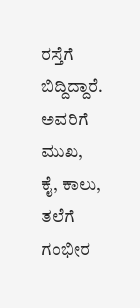ರಸ್ತೆಗೆ ಬಿದ್ದಿದ್ದಾರೆ. ಅವರಿಗೆ ಮುಖ, ಕೈ, ಕಾಲು, ತಲೆಗೆ ಗಂಭೀರ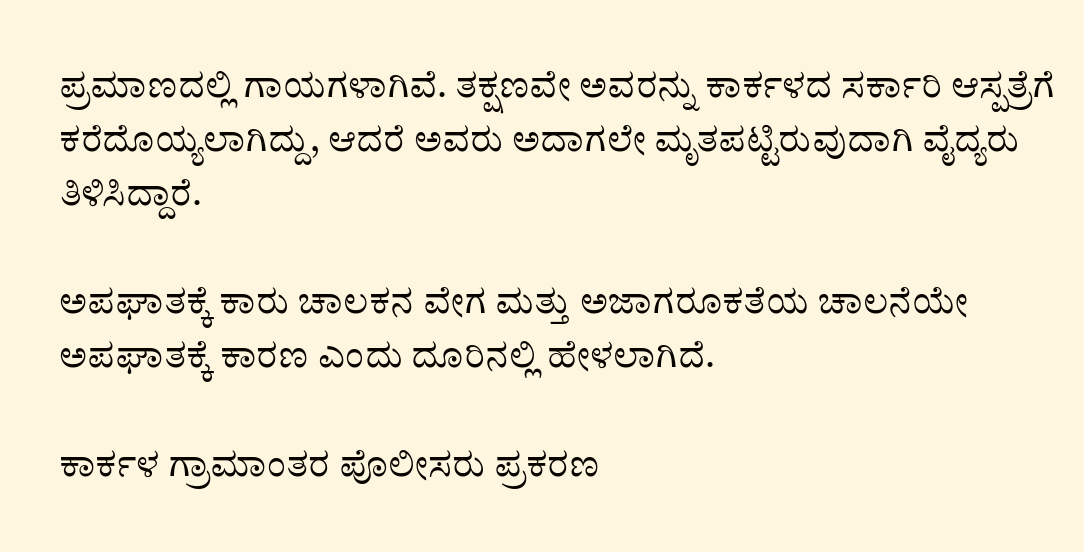ಪ್ರಮಾಣದಲ್ಲಿ ಗಾಯಗಳಾಗಿವೆ. ತಕ್ಷಣವೇ ಅವರನ್ನು ಕಾರ್ಕಳದ ಸರ್ಕಾರಿ ಆಸ್ಪತ್ರೆಗೆ ಕರೆದೊಯ್ಯಲಾಗಿದ್ದು, ಆದರೆ ಅವರು ಅದಾಗಲೇ ಮೃತಪಟ್ಟಿರುವುದಾಗಿ ವೈದ್ಯರು ತಿಳಿಸಿದ್ದಾರೆ.

ಅಪಘಾತಕ್ಕೆ ಕಾರು ಚಾಲಕನ ವೇಗ ಮತ್ತು ಅಜಾಗರೂಕತೆಯ ಚಾಲನೆಯೇ ಅಪಘಾತಕ್ಕೆ ಕಾರಣ ಎಂದು ದೂರಿನಲ್ಲಿ ಹೇಳಲಾಗಿದೆ.

ಕಾರ್ಕಳ ಗ್ರಾಮಾಂತರ ಪೊಲೀಸರು ಪ್ರಕರಣ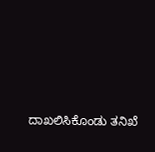ದಾಖಲಿಸಿಕೊಂಡು ‌ತನಿಖೆ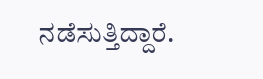ನಡೆಸುತ್ತಿದ್ದಾರೆ.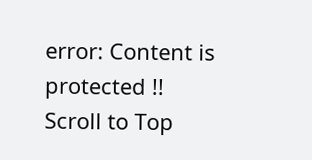error: Content is protected !!
Scroll to Top